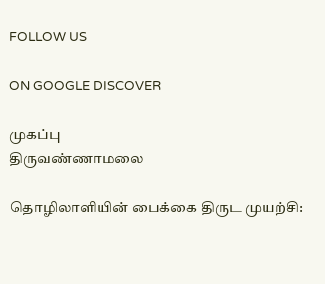FOLLOW US

ON GOOGLE DISCOVER

முகப்பு
திருவண்ணாமலை

தொழிலாளியின் பைக்கை திருட முயற்சி: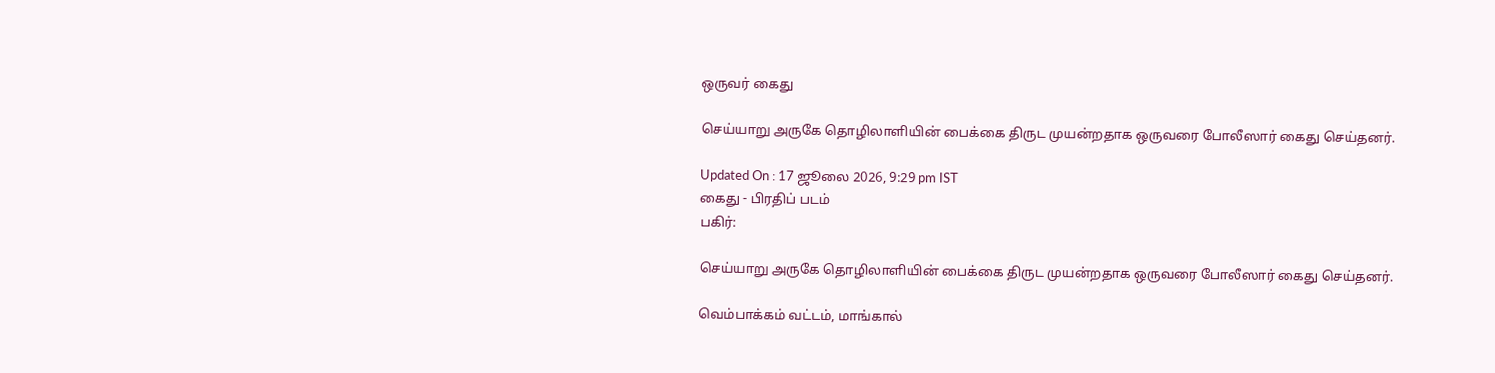ஒருவர் கைது

செய்யாறு அருகே தொழிலாளியின் பைக்கை திருட முயன்றதாக ஒருவரை போலீஸார் கைது செய்தனர்.

Updated On : 17 ஜூலை 2026, 9:29 pm IST
கைது - பிரதிப் படம்
பகிர்:

செய்யாறு அருகே தொழிலாளியின் பைக்கை திருட முயன்றதாக ஒருவரை போலீஸார் கைது செய்தனர்.

வெம்பாக்கம் வட்டம், மாங்கால்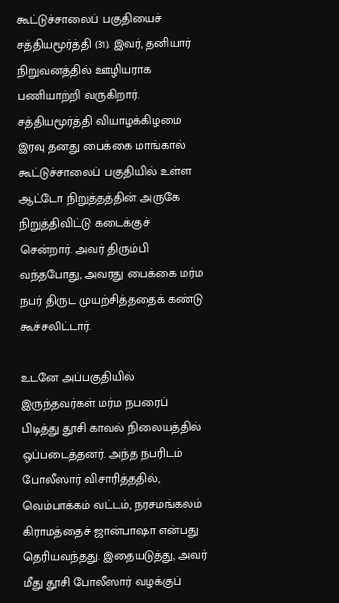கூட்டுச்சாலைப் பகுதியைச் சத்தியமூர்த்தி (31). இவர், தனியார் நிறுவனத்தில் ஊழியராக பணியாற்றி வருகிறார். சத்தியமூர்த்தி வியாழக்கிழமை இரவு தனது பைக்கை மாங்கால் கூட்டுச்சாலைப் பகுதியில் உள்ள ஆட்டோ நிறுத்தத்தின் அருகே நிறுத்திவிட்டு கடைக்குச் சென்றார். அவர் திரும்பி வந்தபோது, அவரது பைக்கை மர்ம நபர் திருட முயற்சித்ததைக் கண்டு கூச்சலிட்டார்.

உடனே அப்பகுதியில் இருந்தவர்கள் மர்ம நபரைப் பிடித்து தூசி காவல் நிலையத்தில் ஒப்படைத்தனர். அந்த நபரிடம் போலீஸார் விசாரித்ததில், வெம்பாக்கம் வட்டம், நரசமங்கலம் கிராமத்தைச் ஜான்பாஷா என்பது தெரியவந்தது. இதையடுத்து, அவர் மீது தூசி போலீஸார் வழக்குப்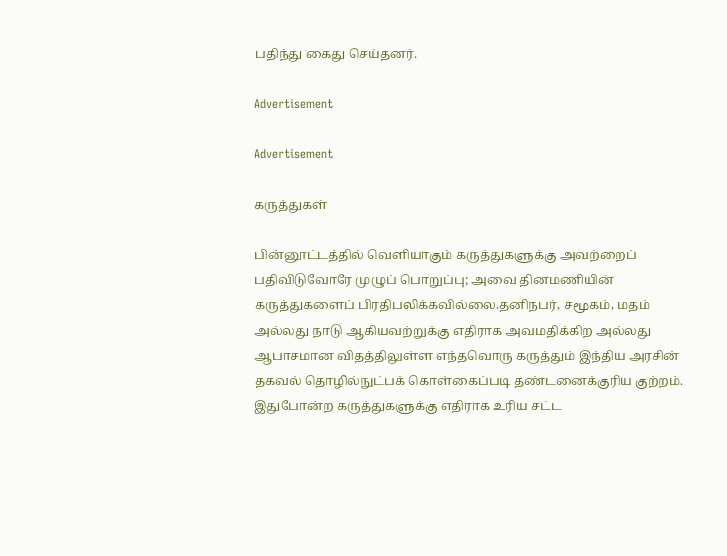பதிந்து கைது செய்தனர்.

Advertisement

Advertisement

கருத்துகள்

பின்னூட்டத்தில் வெளியாகும் கருத்துகளுக்கு அவற்றைப் பதிவிடுவோரே முழுப் பொறுப்பு; அவை தினமணியின் கருத்துகளைப் பிரதிபலிக்கவில்லை.தனிநபர், சமூகம், மதம் அல்லது நாடு ஆகியவற்றுக்கு எதிராக அவமதிக்கிற அல்லது ஆபாசமான விதத்திலுள்ள எந்தவொரு கருத்தும் இந்திய அரசின் தகவல் தொழில்நுட்பக் கொள்கைப்படி தண்டனைக்குரிய குற்றம். இதுபோன்ற கருத்துகளுக்கு எதிராக உரிய சட்ட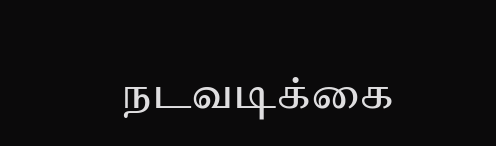நடவடிக்கை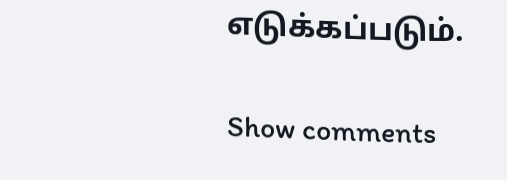எடுக்கப்படும்.

Show comments